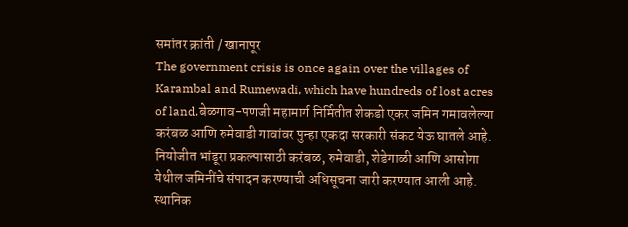समांतर क्रांती / खानापूर
The government crisis is once again over the villages of Karambal and Rumewadi, which have hundreds of lost acres of land.बेळगाव-पणजी महामार्ग निर्मितीत शेकडो एकर जमिन गमावलेल्या करंबळ आणि रुमेवाडी गावांवर पुन्हा एकदा सरकारी संकट येऊ घातले आहे. नियोजीत भांडूरा प्रकल्पासाठी करंबळ, रुमेवाडी, शेडेगाळी आणि आसोगा येथील जमिनींचे संपादन करण्याची अधिसूचना जारी करण्यात आली आहे. स्थानिक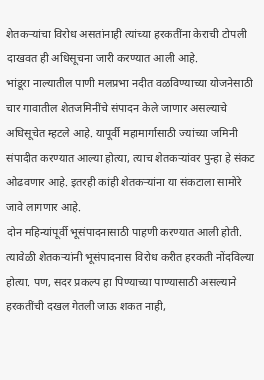शेतकऱ्यांचा विरोध असतांनाही त्यांच्या हरकतींना केराची टोपली दाखवत ही अधिसूचना जारी करण्यात आली आहे.
भांडूरा नाल्यातील पाणी मलप्रभा नदीत वळविण्याच्या योजनेसाठी चार गावातील शेतजमिनींचे संपादन केले जाणार असल्याचे अधिसूचेत म्हटले आहे. यापूर्वी महामार्गासाठी ज्यांच्या जमिनी संपादीत करण्यात आल्या होत्या, त्याच शेतकऱ्यांवर पुन्हा हे संकट ओढवणार आहे. इतरही कांही शेतकऱ्यांना या संकटाला सामोरे जावे लागणार आहे.
दोन महिन्यांपूर्वी भूसंपादनासाठी पाहणी करण्यात आली होती. त्यावेळी शेतकऱ्यांनी भूसंपादनास विरोध करीत हरकती नोंदविल्या होत्या. पण, सदर प्रकल्प हा पिण्याच्या पाण्यासाठी असल्याने हरकतींची दखल गेतली जाऊ शकत नाही,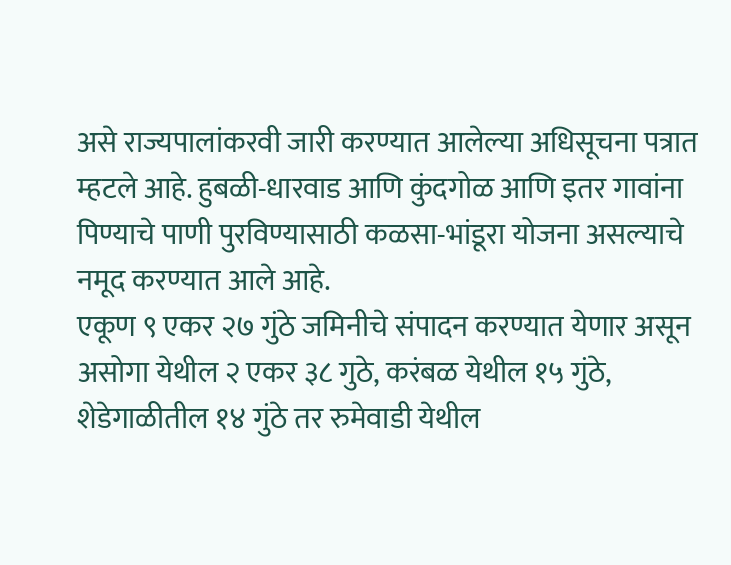असे राज्यपालांकरवी जारी करण्यात आलेल्या अधिसूचना पत्रात म्हटले आहे. हुबळी-धारवाड आणि कुंदगोळ आणि इतर गावांना पिण्याचे पाणी पुरविण्यासाठी कळसा-भांडूरा योजना असल्याचे नमूद करण्यात आले आहे.
एकूण ९ एकर २७ गुंठे जमिनीचे संपादन करण्यात येणार असून असोगा येथील २ एकर ३८ गुठे, करंबळ येथील १५ गुंठे, शेडेगाळीतील १४ गुंठे तर रुमेवाडी येथील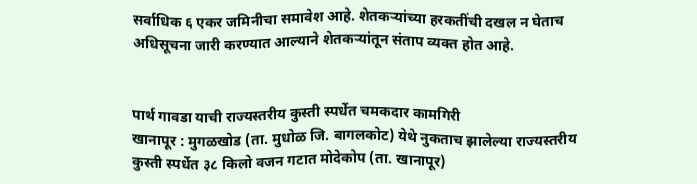सर्वाधिक ६ एकर जमिनीचा समावेश आहे. शेतकऱ्यांच्या हरकतींची दखल न घेताच अधिसूचना जारी करण्यात आल्याने शेतकऱ्यांतून संताप व्यक्त होत आहे.


पार्थ गावडा याची राज्यस्तरीय कुस्ती स्पर्धेत चमकदार कामगिरी
खानापूर : मुगळखोड (ता. मुधोळ जि. बागलकोट) येथे नुकताच झालेल्या राज्यस्तरीय कुस्ती स्पर्धेत ३८ किलो वजन गटात मोदेकोप (ता. खानापूर)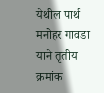येथील पार्थ मनोहर गावडा याने तृतीय क्रमांक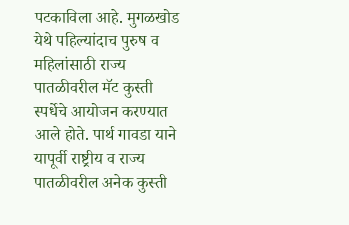पटकाविला आहे. मुगळखोड येथे पहिल्यांदाच पुरुष व महिलांसाठी राज्य पातळीवरील मॅट कुस्ती स्पर्धेचे आयोजन करण्यात आले होते. पार्थ गावडा याने यापूर्वी राष्ट्रीय व राज्य पातळीवरील अनेक कुस्ती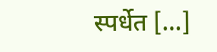स्पर्धेत […]